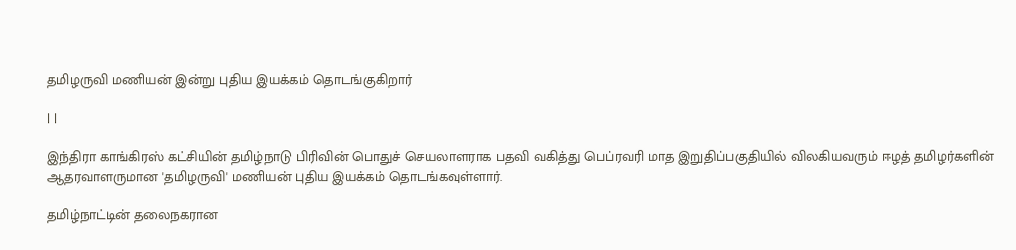தமிழருவி மணியன் இன்று புதிய இயக்கம் தொடங்குகிறார்

| |

இந்திரா காங்கிரஸ் கட்சியின் தமிழ்நாடு பிரிவின் பொதுச் செயலாளராக பதவி வகித்து பெப்ரவரி மாத இறுதிப்பகுதியில் விலகியவரும் ஈழத் தமிழர்களின் ஆதரவாளருமான 'தமிழருவி' மணியன் புதிய இயக்கம் தொடங்கவுள்ளார்.

தமிழ்நாட்டின் தலைநகரான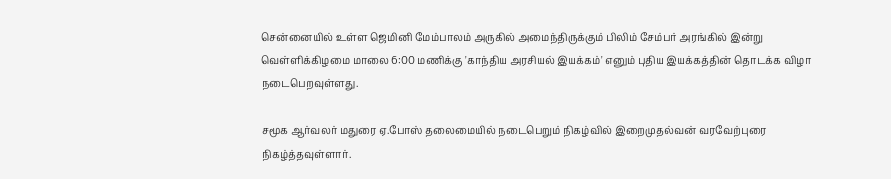சென்னையில் உள்ள ஜெமினி மேம்பாலம் அருகில் அமைந்திருக்கும் பிலிம் சேம்பர் அரங்கில் இன்று வெள்ளிக்கிழமை மாலை 6:00 மணிக்கு 'காந்திய அரசியல் இயக்கம்' எனும் புதிய இயக்கத்தின் தொடக்க விழா நடைபெறவுள்ளது.

சமூக ஆர்வலர் மதுரை ஏ.போஸ் தலைமையில் நடைபெறும் நிகழ்வில் இறைமுதல்வன் வரவேற்புரை நிகழ்த்தவுள்ளார்.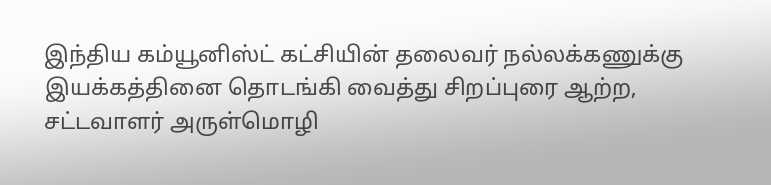இந்திய கம்யூனிஸ்ட் கட்சியின் தலைவர் நல்லக்கணுக்கு இயக்கத்தினை தொடங்கி வைத்து சிறப்புரை ஆற்ற, சட்டவாளர் அருள்மொழி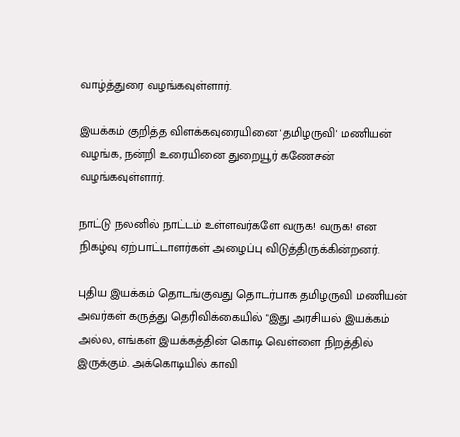வாழ்த்துரை வழங்கவுள்ளார்.

இயக்கம் குறித்த விளக்கவுரையினை 'தமிழருவி' மணியன் வழங்க, நன்றி உரையினை துறையூர் கணேசன் வழங்கவுள்ளார்.

நாட்டு நலனில் நாட்டம் உள்ளவர்களே வருக! வருக! என நிகழ்வு ஏற்பாட்டாளர்கள் அழைப்பு விடுத்திருக்கின்றனர்.

புதிய இயக்கம் தொடங்குவது தொடர்பாக தமிழருவி மணியன் அவர்கள் கருத்து தெரிவிக்கையில் "இது அரசியல் இயக்கம் அல்ல, எங்கள் இயக்கத்தின் கொடி வெள்ளை நிறத்தில் இருக்கும். அக்கொடியில் காவி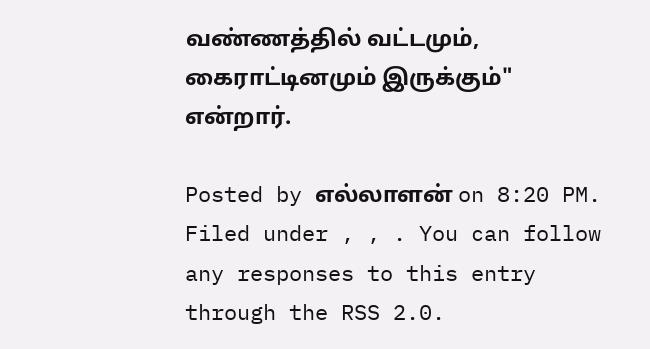வண்ணத்தில் வட்டமும், கைராட்டினமும் இருக்கும்" என்றார்.

Posted by எல்லாளன் on 8:20 PM. Filed under , , . You can follow any responses to this entry through the RSS 2.0.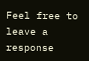Feel free to leave a response